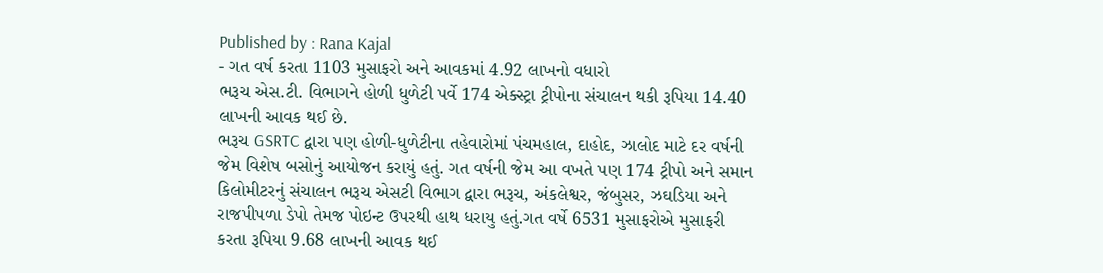Published by : Rana Kajal
- ગત વર્ષ કરતા 1103 મુસાફરો અને આવકમાં 4.92 લાખનો વધારો
ભરૂચ એસ.ટી. વિભાગને હોળી ધુળેટી પર્વે 174 એક્સ્ટ્રા ટ્રીપોના સંચાલન થકી રૂપિયા 14.40 લાખની આવક થઈ છે.
ભરૂચ GSRTC દ્વારા પણ હોળી-ધુળેટીના તહેવારોમાં પંચમહાલ, દાહોદ, ઝાલોદ માટે દર વર્ષની જેમ વિશેષ બસોનું આયોજન કરાયું હતું. ગત વર્ષની જેમ આ વખતે પણ 174 ટ્રીપો અને સમાન કિલોમીટરનું સંચાલન ભરૂચ એસટી વિભાગ દ્વારા ભરૂચ, અંકલેશ્વર, જંબુસર, ઝઘડિયા અને રાજપીપળા ડેપો તેમજ પોઇન્ટ ઉપરથી હાથ ધરાયુ હતું.ગત વર્ષે 6531 મુસાફરોએ મુસાફરી કરતા રૂપિયા 9.68 લાખની આવક થઈ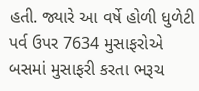હતી. જ્યારે આ વર્ષે હોળી ધુળેટી પર્વ ઉપર 7634 મુસાફરોએ બસમાં મુસાફરી કરતા ભરૂચ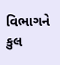વિભાગને કુલ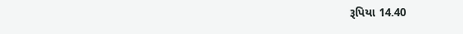રૂપિયા 14.40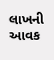લાખની આવક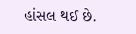હાંસલ થઈ છે.